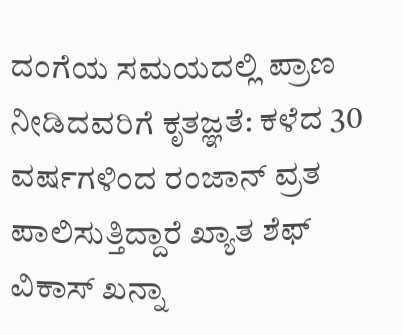ದಂಗೆಯ ಸಮಯದಲ್ಲಿ ಪ್ರಾಣ ನೀಡಿದವರಿಗೆ ಕೃತಜ್ಞತೆ: ಕಳೆದ 30 ವರ್ಷಗಳಿಂದ ರಂಜಾನ್ ವ್ರತ ಪಾಲಿಸುತ್ತಿದ್ದಾರೆ ಖ್ಯಾತ ಶೆಫ್ ವಿಕಾಸ್ ಖನ್ನಾ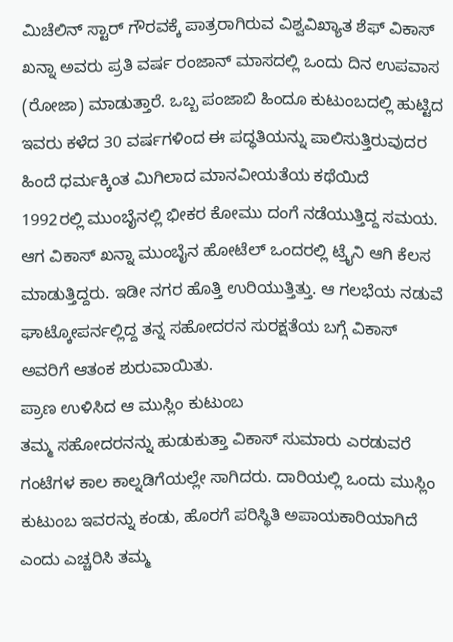ಮಿಚೆಲಿನ್ ಸ್ಟಾರ್ ಗೌರವಕ್ಕೆ ಪಾತ್ರರಾಗಿರುವ ವಿಶ್ವವಿಖ್ಯಾತ ಶೆಫ್ ವಿಕಾಸ್ ಖನ್ನಾ ಅವರು ಪ್ರತಿ ವರ್ಷ ರಂಜಾನ್ ಮಾಸದಲ್ಲಿ ಒಂದು ದಿನ ಉಪವಾಸ (ರೋಜಾ) ಮಾಡುತ್ತಾರೆ. ಒಬ್ಬ ಪಂಜಾಬಿ ಹಿಂದೂ ಕುಟುಂಬದಲ್ಲಿ ಹುಟ್ಟಿದ ಇವರು ಕಳೆದ 30 ವರ್ಷಗಳಿಂದ ಈ ಪದ್ಧತಿಯನ್ನು ಪಾಲಿಸುತ್ತಿರುವುದರ ಹಿಂದೆ ಧರ್ಮಕ್ಕಿಂತ ಮಿಗಿಲಾದ ಮಾನವೀಯತೆಯ ಕಥೆಯಿದೆ
1992ರಲ್ಲಿ ಮುಂಬೈನಲ್ಲಿ ಭೀಕರ ಕೋಮು ದಂಗೆ ನಡೆಯುತ್ತಿದ್ದ ಸಮಯ. ಆಗ ವಿಕಾಸ್ ಖನ್ನಾ ಮುಂಬೈನ ಹೋಟೆಲ್ ಒಂದರಲ್ಲಿ ಟ್ರೈನಿ ಆಗಿ ಕೆಲಸ ಮಾಡುತ್ತಿದ್ದರು. ಇಡೀ ನಗರ ಹೊತ್ತಿ ಉರಿಯುತ್ತಿತ್ತು. ಆ ಗಲಭೆಯ ನಡುವೆ ಘಾಟ್ಕೋಪರ್ನಲ್ಲಿದ್ದ ತನ್ನ ಸಹೋದರನ ಸುರಕ್ಷತೆಯ ಬಗ್ಗೆ ವಿಕಾಸ್ ಅವರಿಗೆ ಆತಂಕ ಶುರುವಾಯಿತು.
ಪ್ರಾಣ ಉಳಿಸಿದ ಆ ಮುಸ್ಲಿಂ ಕುಟುಂಬ
ತಮ್ಮ ಸಹೋದರನನ್ನು ಹುಡುಕುತ್ತಾ ವಿಕಾಸ್ ಸುಮಾರು ಎರಡುವರೆ ಗಂಟೆಗಳ ಕಾಲ ಕಾಲ್ನಡಿಗೆಯಲ್ಲೇ ಸಾಗಿದರು. ದಾರಿಯಲ್ಲಿ ಒಂದು ಮುಸ್ಲಿಂ ಕುಟುಂಬ ಇವರನ್ನು ಕಂಡು, ಹೊರಗೆ ಪರಿಸ್ಥಿತಿ ಅಪಾಯಕಾರಿಯಾಗಿದೆ ಎಂದು ಎಚ್ಚರಿಸಿ ತಮ್ಮ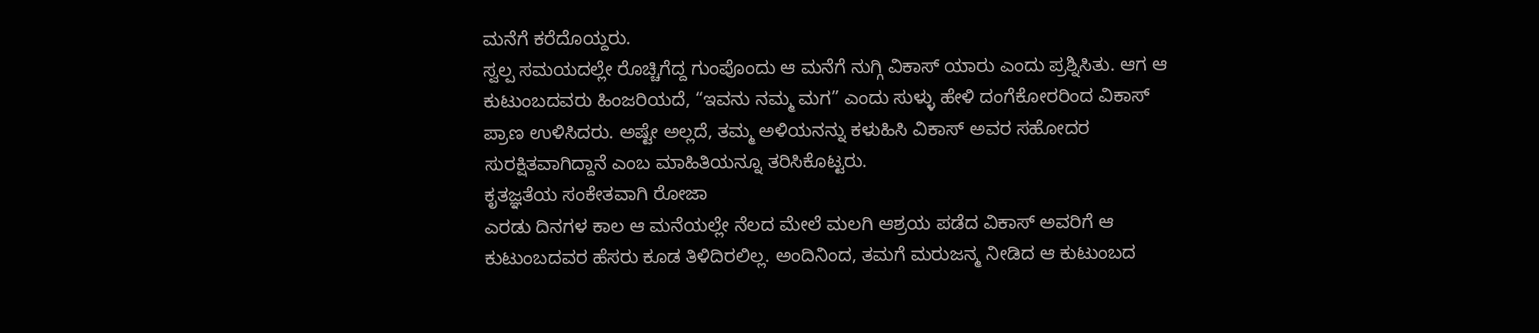ಮನೆಗೆ ಕರೆದೊಯ್ದರು.
ಸ್ವಲ್ಪ ಸಮಯದಲ್ಲೇ ರೊಚ್ಚಿಗೆದ್ದ ಗುಂಪೊಂದು ಆ ಮನೆಗೆ ನುಗ್ಗಿ ವಿಕಾಸ್ ಯಾರು ಎಂದು ಪ್ರಶ್ನಿಸಿತು. ಆಗ ಆ ಕುಟುಂಬದವರು ಹಿಂಜರಿಯದೆ, “ಇವನು ನಮ್ಮ ಮಗ” ಎಂದು ಸುಳ್ಳು ಹೇಳಿ ದಂಗೆಕೋರರಿಂದ ವಿಕಾಸ್ ಪ್ರಾಣ ಉಳಿಸಿದರು. ಅಷ್ಟೇ ಅಲ್ಲದೆ, ತಮ್ಮ ಅಳಿಯನನ್ನು ಕಳುಹಿಸಿ ವಿಕಾಸ್ ಅವರ ಸಹೋದರ ಸುರಕ್ಷಿತವಾಗಿದ್ದಾನೆ ಎಂಬ ಮಾಹಿತಿಯನ್ನೂ ತರಿಸಿಕೊಟ್ಟರು.
ಕೃತಜ್ಞತೆಯ ಸಂಕೇತವಾಗಿ ರೋಜಾ
ಎರಡು ದಿನಗಳ ಕಾಲ ಆ ಮನೆಯಲ್ಲೇ ನೆಲದ ಮೇಲೆ ಮಲಗಿ ಆಶ್ರಯ ಪಡೆದ ವಿಕಾಸ್ ಅವರಿಗೆ ಆ ಕುಟುಂಬದವರ ಹೆಸರು ಕೂಡ ತಿಳಿದಿರಲಿಲ್ಲ. ಅಂದಿನಿಂದ, ತಮಗೆ ಮರುಜನ್ಮ ನೀಡಿದ ಆ ಕುಟುಂಬದ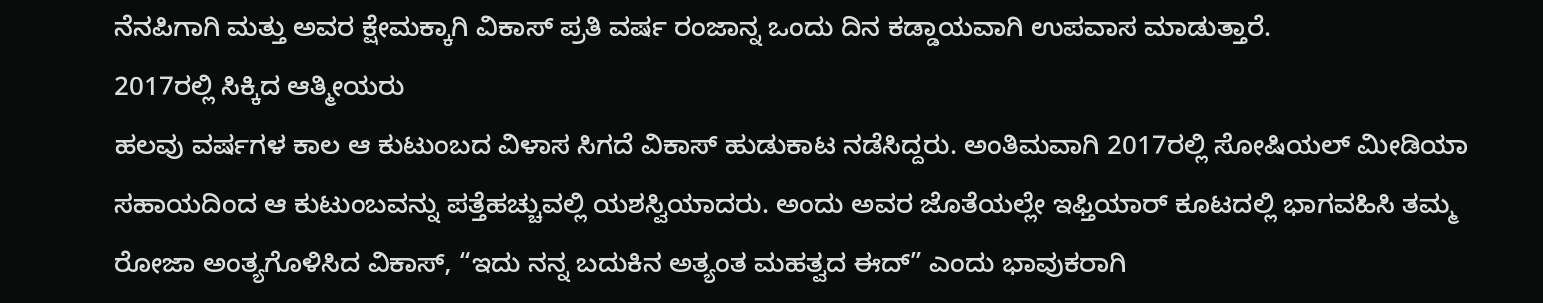ನೆನಪಿಗಾಗಿ ಮತ್ತು ಅವರ ಕ್ಷೇಮಕ್ಕಾಗಿ ವಿಕಾಸ್ ಪ್ರತಿ ವರ್ಷ ರಂಜಾನ್ನ ಒಂದು ದಿನ ಕಡ್ಡಾಯವಾಗಿ ಉಪವಾಸ ಮಾಡುತ್ತಾರೆ.
2017ರಲ್ಲಿ ಸಿಕ್ಕಿದ ಆತ್ಮೀಯರು
ಹಲವು ವರ್ಷಗಳ ಕಾಲ ಆ ಕುಟುಂಬದ ವಿಳಾಸ ಸಿಗದೆ ವಿಕಾಸ್ ಹುಡುಕಾಟ ನಡೆಸಿದ್ದರು. ಅಂತಿಮವಾಗಿ 2017ರಲ್ಲಿ ಸೋಷಿಯಲ್ ಮೀಡಿಯಾ ಸಹಾಯದಿಂದ ಆ ಕುಟುಂಬವನ್ನು ಪತ್ತೆಹಚ್ಚುವಲ್ಲಿ ಯಶಸ್ವಿಯಾದರು. ಅಂದು ಅವರ ಜೊತೆಯಲ್ಲೇ ಇಫ್ತಿಯಾರ್ ಕೂಟದಲ್ಲಿ ಭಾಗವಹಿಸಿ ತಮ್ಮ ರೋಜಾ ಅಂತ್ಯಗೊಳಿಸಿದ ವಿಕಾಸ್, “ಇದು ನನ್ನ ಬದುಕಿನ ಅತ್ಯಂತ ಮಹತ್ವದ ಈದ್” ಎಂದು ಭಾವುಕರಾಗಿ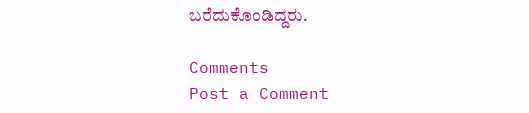ಬರೆದುಕೊಂಡಿದ್ದರು.

Comments
Post a Comment